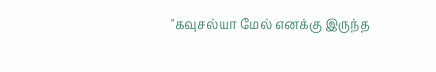"கவுசல்யா மேல் எனக்கு இருந்த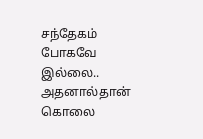சந்தேகம் போகவே இல்லை.. அதனால்தான் கொலை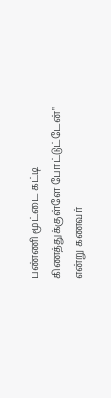பண்ணி மூட்டை கட்டி கிணத்துக்குள்ளே போட்டுட்டேன்" என்று கணவர்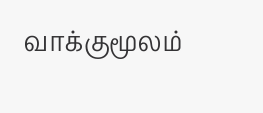வாக்குமூலம்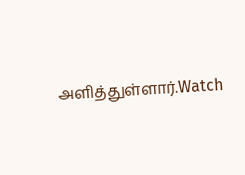அளித்துள்ளார்.Watch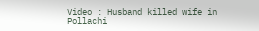Video : Husband killed wife in Pollachi